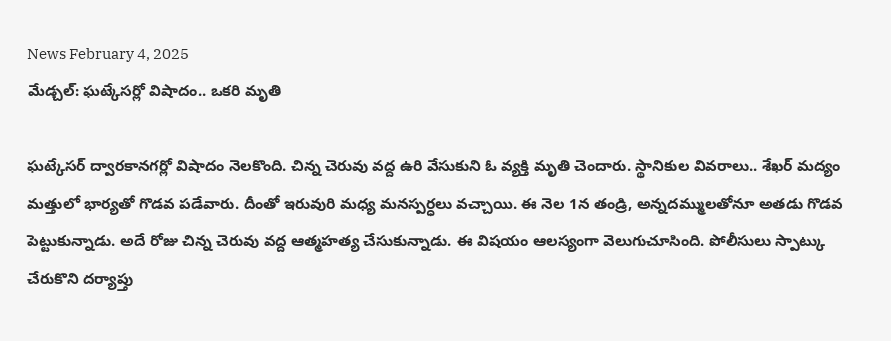News February 4, 2025
మేడ్చల్: ఘట్కేసర్లో విషాదం.. ఒకరి మృతి

ఘట్కేసర్ ద్వారకానగర్లో విషాదం నెలకొంది. చిన్న చెరువు వద్ద ఉరి వేసుకుని ఓ వ్యక్తి మృతి చెందారు. స్థానికుల వివరాలు.. శేఖర్ మద్యం మత్తులో భార్యతో గొడవ పడేవారు. దీంతో ఇరువురి మధ్య మనస్పర్ధలు వచ్చాయి. ఈ నెల 1న తండ్రి, అన్నదమ్ములతోనూ అతడు గొడవ పెట్టుకున్నాడు. అదే రోజు చిన్న చెరువు వద్ద ఆత్మహత్య చేసుకున్నాడు. ఈ విషయం ఆలస్యంగా వెలుగుచూసింది. పోలీసులు స్పాట్కు చేరుకొని దర్యాప్తు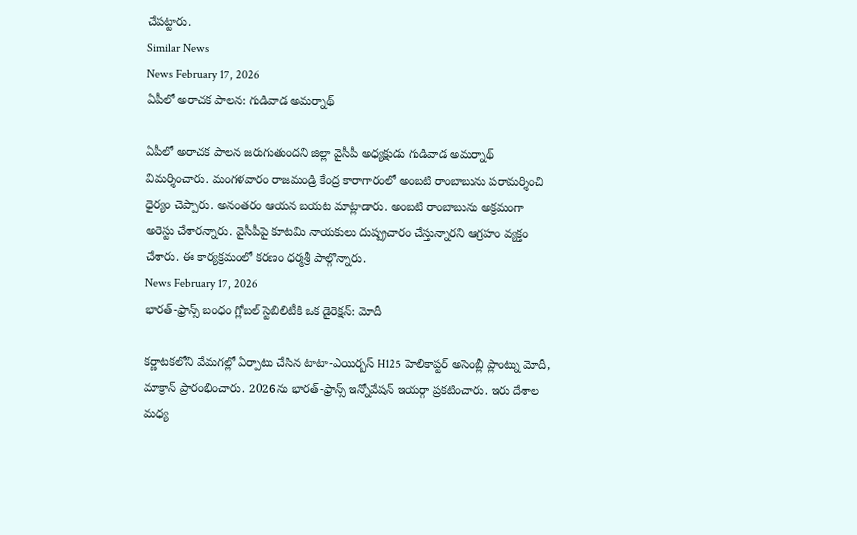చేపట్టారు.
Similar News
News February 17, 2026
ఏపీలో అరాచక పాలన: గుడివాడ అమర్నాథ్

ఏపీలో అరాచక పాలన జరుగుతుందని జిల్లా వైసీపీ అధ్యక్షుడు గుడివాడ అమర్నాథ్ విమర్శించారు. మంగళవారం రాజమండ్రి కేంద్ర కారాగారంలో అంబటి రాంబాబును పరామర్శించి ధైర్యం చెప్పారు. అనంతరం ఆయన బయట మాట్లాడారు. అంబటి రాంబాబును అక్రమంగా అరెస్టు చేశారన్నారు. వైసీపీపై కూటమి నాయకులు దుష్ప్రచారం చేస్తున్నారని ఆగ్రహం వ్యక్తం చేశారు. ఈ కార్యక్రమంలో కరణం ధర్మశ్రీ పాల్గొన్నారు.
News February 17, 2026
భారత్-ఫ్రాన్స్ బంధం గ్లోబల్ స్టెబిలిటీకి ఒక డైరెక్షన్: మోదీ

కర్ణాటకలోని వేమగల్లో ఏర్పాటు చేసిన టాటా-ఎయిర్బస్ H125 హెలికాప్టర్ అసెంబ్లీ ప్లాంట్ను మోదీ, మాక్రాన్ ప్రారంభించారు. 2026ను భారత్-ఫ్రాన్స్ ఇన్నోవేషన్ ఇయర్గా ప్రకటించారు. ఇరు దేశాల మధ్య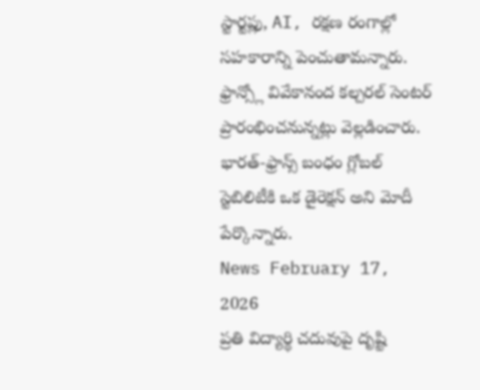స్టార్టప్లు, AI, రక్షణ రంగాల్లో సహకారాన్ని పెంచుతామన్నారు. ఫ్రాన్స్లో వివేకానంద కల్చరల్ సెంటర్ ప్రారంభించనున్నట్లు వెల్లడించారు. భారత్-ఫ్రాన్స్ బంధం గ్లోబల్ స్టెబిలిటీకి ఒక డైరెక్షన్ అని మోదీ పేర్కొన్నారు.
News February 17, 2026
ప్రతి విద్యార్థి చదువుపై దృష్టి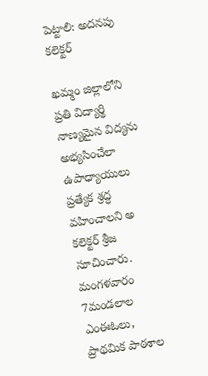పెట్టాలి: అదనపు కలెక్టర్

ఖమ్మం జిల్లాలోని ప్రతి విద్యార్థి నాణ్యమైన విద్యను అభ్యసించేలా ఉపాధ్యాయులు ప్రత్యేక శ్రద్ధ వహించాలని అ కలెక్టర్ శ్రీజ సూచించారు. మంగళవారం 7మండలాల ఎంఈఓలు, ప్రాథమిక పాఠశాల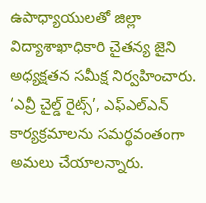ఉపాధ్యాయులతో జిల్లా విద్యాశాఖాధికారి చైతన్య జైని అధ్యక్షతన సమీక్ష నిర్వహించారు. ‘ఎవ్రీ చైల్డ్ రైట్స్’, ఎఫ్ఎల్ఎన్ కార్యక్రమాలను సమర్థవంతంగా అమలు చేయాలన్నారు.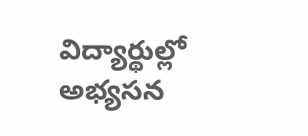విద్యార్థుల్లో అభ్యసన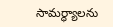సామర్థ్యాలను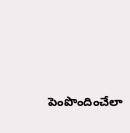పెంపొందించేలా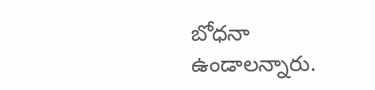బోధనా ఉండాలన్నారు.